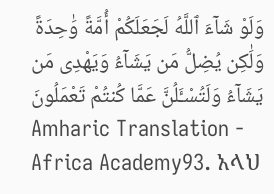وَلَوْ شَآءَ ٱللَّهُ لَجَعَلَكُمْ أُمَّةً وَٰحِدَةً وَلَٰكِن يُضِلُّ مَن يَشَآءُ وَيَهْدِى مَن يَشَآءُ وَلَتُسْـَٔلُنَّ عَمَّا كُنتُمْ تَعْمَلُونَ
Amharic Translation - Africa Academy93. አላህ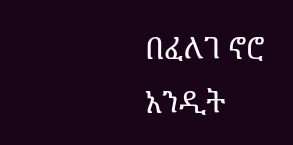በፈለገ ኖሮ አንዲት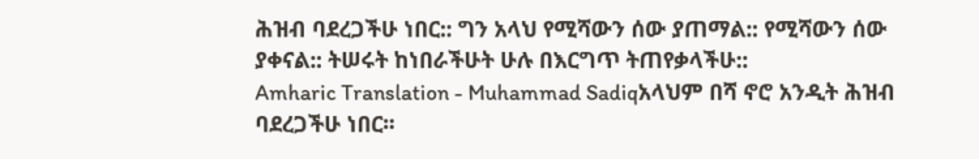ሕዝብ ባደረጋችሁ ነበር:: ግን አላህ የሚሻውን ሰው ያጠማል:: የሚሻውን ሰው ያቀናል:: ትሠሩት ከነበራችሁት ሁሉ በእርግጥ ትጠየቃላችሁ::
Amharic Translation - Muhammad Sadiqአላህም በሻ ኖሮ አንዲት ሕዝብ ባደረጋችሁ ነበር፡፡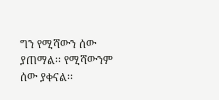ግን የሚሻውን ሰው ያጠማል፡፡ የሚሻውንም ሰው ያቀናል፡፡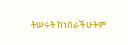ትሠሩት ከነበራችሁትም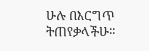ሁሉ በእርግጥ ትጠየቃላችሁ፡፡